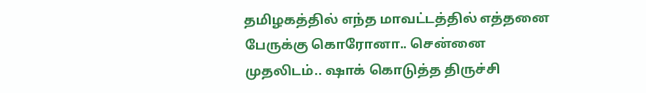தமிழகத்தில் எந்த மாவட்டத்தில் எத்தனை பேருக்கு கொரோனா.. சென்னை முதலிடம்.. ஷாக் கொடுத்த திருச்சி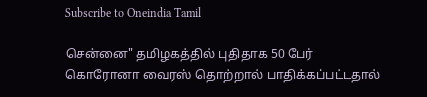Subscribe to Oneindia Tamil

சென்னை" தமிழகத்தில் புதிதாக 50 பேர் கொரோனா வைரஸ் தொற்றால் பாதிக்கப்பட்டதால்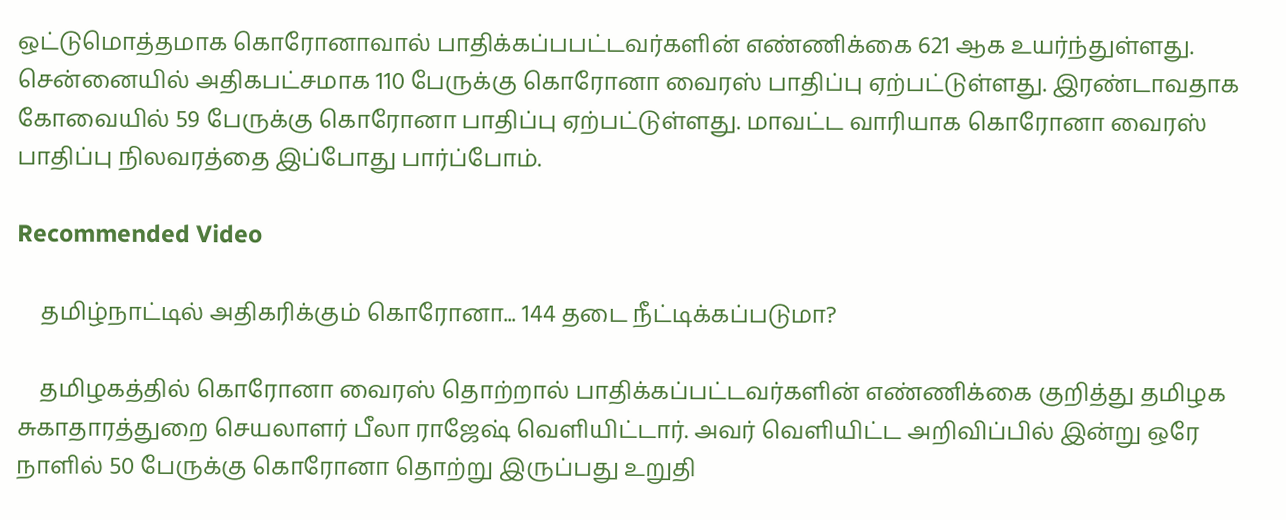ஒட்டுமொத்தமாக கொரோனாவால் பாதிக்கப்பபட்டவர்களின் எண்ணிக்கை 621 ஆக உயர்ந்துள்ளது. சென்னையில் அதிகபட்சமாக 110 பேருக்கு கொரோனா வைரஸ் பாதிப்பு ஏற்பட்டுள்ளது. இரண்டாவதாக கோவையில் 59 பேருக்கு கொரோனா பாதிப்பு ஏற்பட்டுள்ளது. மாவட்ட வாரியாக கொரோனா வைரஸ் பாதிப்பு நிலவரத்தை இப்போது பார்ப்போம்.

Recommended Video

    தமிழ்நாட்டில் அதிகரிக்கும் கொரோனா... 144 தடை நீட்டிக்கப்படுமா?

    தமிழகத்தில் கொரோனா வைரஸ் தொற்றால் பாதிக்கப்பட்டவர்களின் எண்ணிக்கை குறித்து தமிழக சுகாதாரத்துறை செயலாளர் பீலா ராஜேஷ் வெளியிட்டார். அவர் வெளியிட்ட அறிவிப்பில் இன்று ஒரே நாளில் 50 பேருக்கு கொரோனா தொற்று இருப்பது உறுதி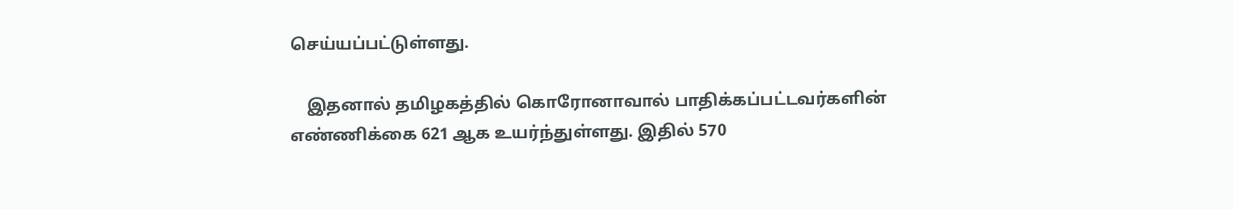செய்யப்பட்டுள்ளது.

    இதனால் தமிழகத்தில் கொரோனாவால் பாதிக்கப்பட்டவர்களின் எண்ணிக்கை 621 ஆக உயர்ந்துள்ளது. இதில் 570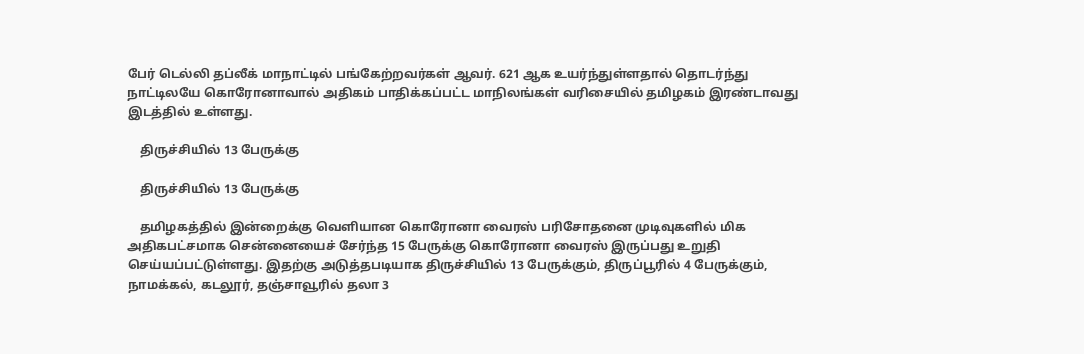பேர் டெல்லி தப்லீக் மாநாட்டில் பங்கேற்றவர்கள் ஆவர். 621 ஆக உயர்ந்துள்ளதால் தொடர்ந்து நாட்டிலயே கொரோனாவால் அதிகம் பாதிக்கப்பட்ட மாநிலங்கள் வரிசையில் தமிழகம் இரண்டாவது இடத்தில் உள்ளது.

    திருச்சியில் 13 பேருக்கு

    திருச்சியில் 13 பேருக்கு

    தமிழகத்தில் இன்றைக்கு வெளியான கொரோனா வைரஸ் பரிசோதனை முடிவுகளில் மிக அதிகபட்சமாக சென்னையைச் சேர்ந்த 15 பேருக்கு கொரோனா வைரஸ் இருப்பது உறுதி செய்யப்பட்டுள்ளது. இதற்கு அடுத்தபடியாக திருச்சியில் 13 பேருக்கும், திருப்பூரில் 4 பேருக்கும், நாமக்கல், கடலூர், தஞ்சாவூரில் தலா 3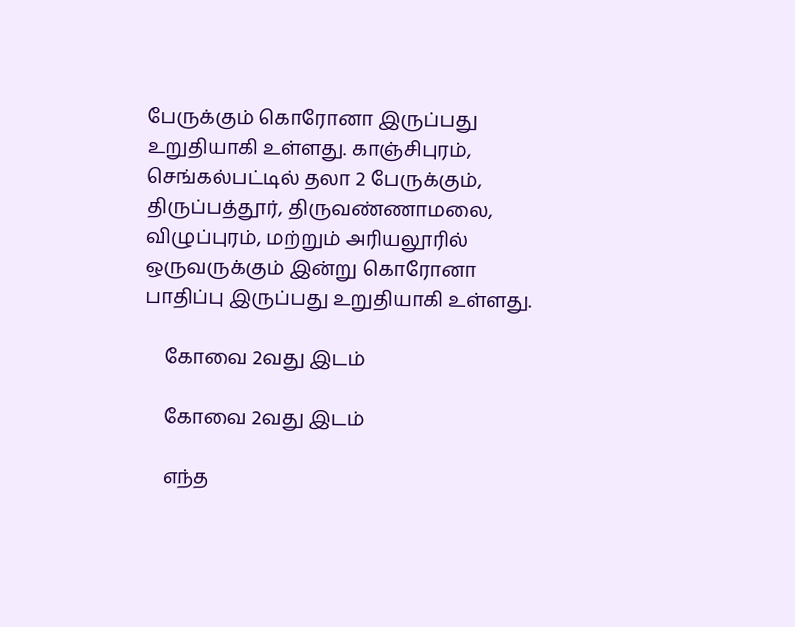பேருக்கும் கொரோனா இருப்பது உறுதியாகி உள்ளது. காஞ்சிபுரம், செங்கல்பட்டில் தலா 2 பேருக்கும், திருப்பத்தூர், திருவண்ணாமலை, விழுப்புரம், மற்றும் அரியலூரில் ஒருவருக்கும் இன்று கொரோனா பாதிப்பு இருப்பது உறுதியாகி உள்ளது.

    கோவை 2வது இடம்

    கோவை 2வது இடம்

    எந்த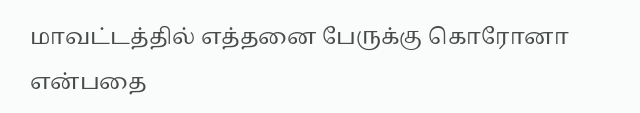மாவட்டத்தில் எத்தனை பேருக்கு கொரோனா என்பதை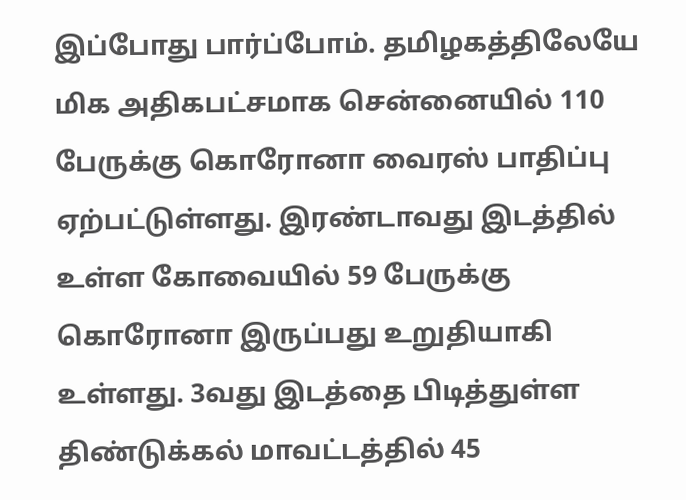இப்போது பார்ப்போம். தமிழகத்திலேயே மிக அதிகபட்சமாக சென்னையில் 110 பேருக்கு கொரோனா வைரஸ் பாதிப்பு ஏற்பட்டுள்ளது. இரண்டாவது இடத்தில் உள்ள கோவையில் 59 பேருக்கு கொரோனா இருப்பது உறுதியாகி உள்ளது. 3வது இடத்தை பிடித்துள்ள திண்டுக்கல் மாவட்டத்தில் 45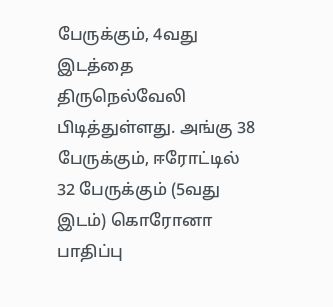பேருக்கும், 4வது இடத்தை திருநெல்வேலி பிடித்துள்ளது. அங்கு 38 பேருக்கும், ஈரோட்டில் 32 பேருக்கும் (5வது இடம்) கொரோனா பாதிப்பு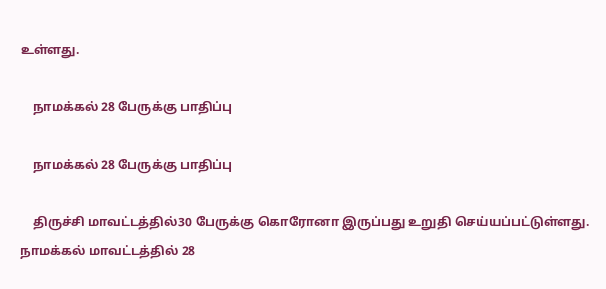உள்ளது.

    நாமக்கல் 28 பேருக்கு பாதிப்பு

    நாமக்கல் 28 பேருக்கு பாதிப்பு

    திருச்சி மாவட்டத்தில்30 பேருக்கு கொரோனா இருப்பது உறுதி செய்யப்பட்டுள்ளது. நாமக்கல் மாவட்டத்தில் 28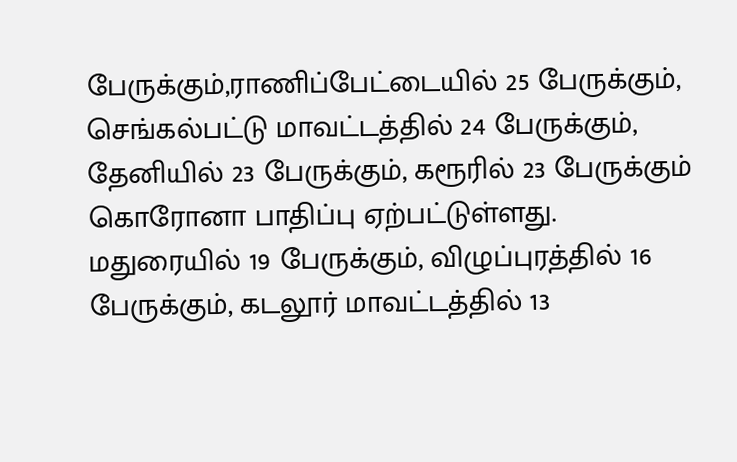பேருக்கும்,ராணிப்பேட்டையில் 25 பேருக்கும், செங்கல்பட்டு மாவட்டத்தில் 24 பேருக்கும், தேனியில் 23 பேருக்கும், கரூரில் 23 பேருக்கும் கொரோனா பாதிப்பு ஏற்பட்டுள்ளது. மதுரையில் 19 பேருக்கும், விழுப்புரத்தில் 16 பேருக்கும், கடலூர் மாவட்டத்தில் 13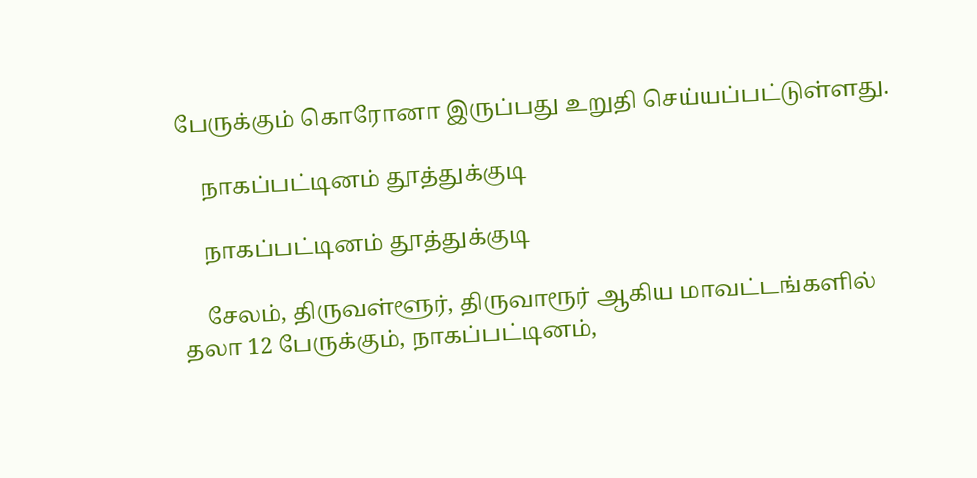பேருக்கும் கொரோனா இருப்பது உறுதி செய்யப்பட்டுள்ளது.

    நாகப்பட்டினம் தூத்துக்குடி

    நாகப்பட்டினம் தூத்துக்குடி

    சேலம், திருவள்ளூர், திருவாரூர் ஆகிய மாவட்டங்களில் தலா 12 பேருக்கும், நாகப்பட்டினம்,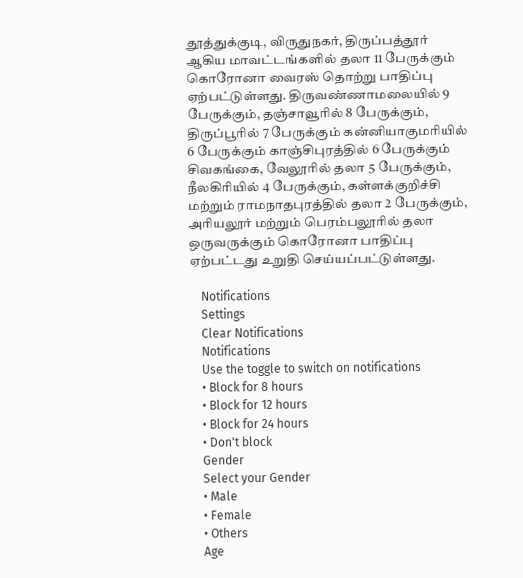தூத்துக்குடி, விருதுநகர், திருப்பத்தூர் ஆகிய மாவட்டங்களில் தலா 11 பேருக்கும் கொரோனா வைரஸ் தொற்று பாதிப்பு ஏற்பட்டுள்ளது. திருவண்ணாமலையில் 9 பேருக்கும், தஞ்சாவூரில் 8 பேருக்கும், திருப்பூரில் 7 பேருக்கும் கன்னியாகுமரியில் 6 பேருக்கும் காஞ்சிபுரத்தில் 6 பேருக்கும் சிவகங்கை, வேலூரில் தலா 5 பேருக்கும், நீலகிரியில் 4 பேருக்கும், கள்ளக்குறிச்சி மற்றும் ராமநாதபுரத்தில் தலா 2 பேருக்கும், அரியலூர் மற்றும் பெரம்பலூரில் தலா ஒருவருக்கும் கொரோனா பாதிப்பு ஏற்பட்டது உறுதி செய்யப்பட்டுள்ளது.

    Notifications
    Settings
    Clear Notifications
    Notifications
    Use the toggle to switch on notifications
    • Block for 8 hours
    • Block for 12 hours
    • Block for 24 hours
    • Don't block
    Gender
    Select your Gender
    • Male
    • Female
    • Others
    Age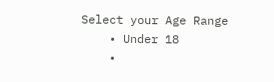Select your Age Range
    • Under 18
    •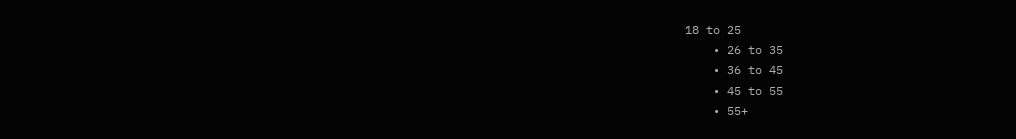18 to 25
    • 26 to 35
    • 36 to 45
    • 45 to 55
    • 55+